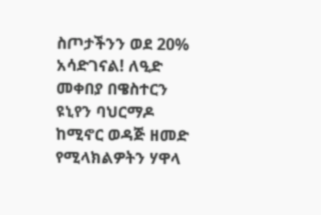ስጦታችንን ወደ 20% አሳድገናል! ለዒድ መቀበያ በዌስተርን ዩኒየን ባህርማዶ ከሚኖር ወዳጅ ዘመድ የሚላክልዎትን ሃዋላ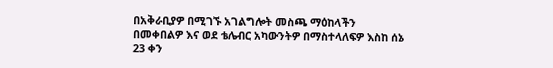በአቅራቢያዎ በሚገኙ አገልግሎት መስጫ ማዕከላችን በመቀበልዎ እና ወደ ቴሌብር አካውንትዎ በማስተላለፍዎ እስከ ሰኔ 23 ቀን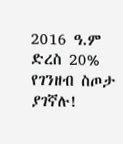2016 ዓ.ም ድረስ 20% የገንዘብ ስጦታ ያገኛሉ!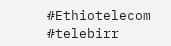#Ethiotelecom #telebirr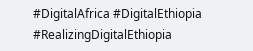#DigitalAfrica #DigitalEthiopia #RealizingDigitalEthiopia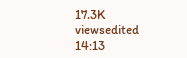17.3K viewsedited 14:13